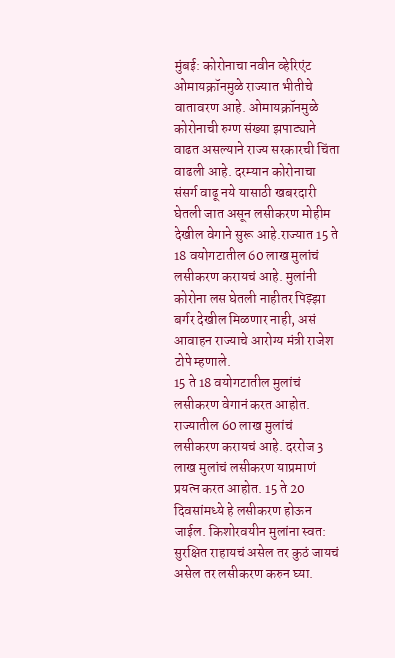मुंबई: कोरोनाचा नवीन व्हेरिएंट ओमायक्रॉनमुळे राज्यात भीतीचे वातावरण आहे. ओमायक्रॉनमुळे कोरोनाची रुग्ण संख्या झपाट्याने वाढत असल्याने राज्य सरकारची चिंता वाढली आहे. दरम्यान कोरोनाचा संसर्ग वाढू नये यासाठी खबरदारी घेतली जात असून लसीकरण मोहीम देखील वेगाने सुरू आहे.राज्यात 15 ते 18 वयोगटातील 60 लाख मुलांचं लसीकरण करायचं आहे. मुलांनी कोरोना लस घेतली नाहीतर पिझ्झा बर्गर देखील मिळणार नाही, असं आवाहन राज्याचे आरोग्य मंत्री राजेश टोपे म्हणाले.
15 ते 18 वयोगटातील मुलांचं लसीकरण वेगानं करत आहोत. राज्यातील 60 लाख मुलांचं लसीकरण करायचं आहे. दररोज 3 लाख मुलांचं लसीकरण याप्रमाणं प्रयत्न करत आहोत. 15 ते 20 दिवसांमध्ये हे लसीकरण होऊन जाईल. किशोरवयीन मुलांना स्वत: सुरक्षित राहायचं असेल तर कुठं जायचं असेल तर लसीकरण करुन घ्या.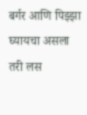बर्गर आणि पिझ्झा घ्यायचा असला तरी लस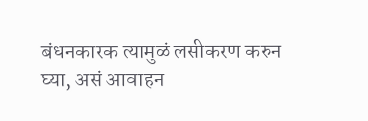बंधनकारक त्यामुळं लसीकरण करुन घ्या, असं आवाहन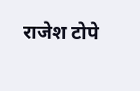राजेश टोपे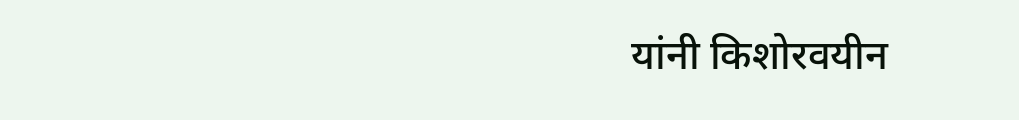यांनी किशोरवयीन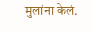मुलांना केलं.